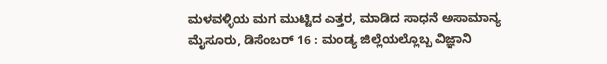ಮಳವಳ್ಳಿಯ ಮಗ ಮುಟ್ಟಿದ ಎತ್ತರ, ಮಾಡಿದ ಸಾಧನೆ ಅಸಾಮಾನ್ಯ
ಮೈಸೂರು, ಡಿಸೆಂಬರ್ 16 : ಮಂಡ್ಯ ಜಿಲ್ಲೆಯಲ್ಲೊಬ್ಬ ವಿಜ್ಞಾನಿ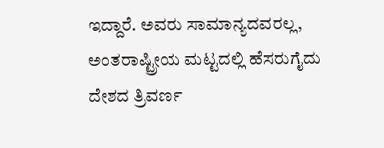ಇದ್ದಾರೆ. ಅವರು ಸಾಮಾನ್ಯದವರಲ್ಲ, ಅಂತರಾಷ್ಟ್ರೀಯ ಮಟ್ಟದಲ್ಲಿ ಹೆಸರುಗೈದು ದೇಶದ ತ್ರಿವರ್ಣ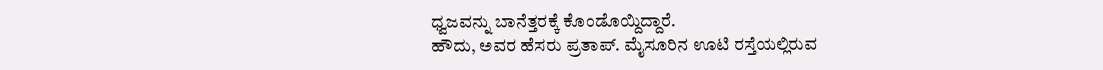ಧ್ವಜವನ್ನು ಬಾನೆತ್ತರಕ್ಕೆ ಕೊಂಡೊಯ್ದಿದ್ದಾರೆ.
ಹೌದು, ಅವರ ಹೆಸರು ಪ್ರತಾಪ್. ಮೈಸೂರಿನ ಊಟಿ ರಸ್ತೆಯಲ್ಲಿರುವ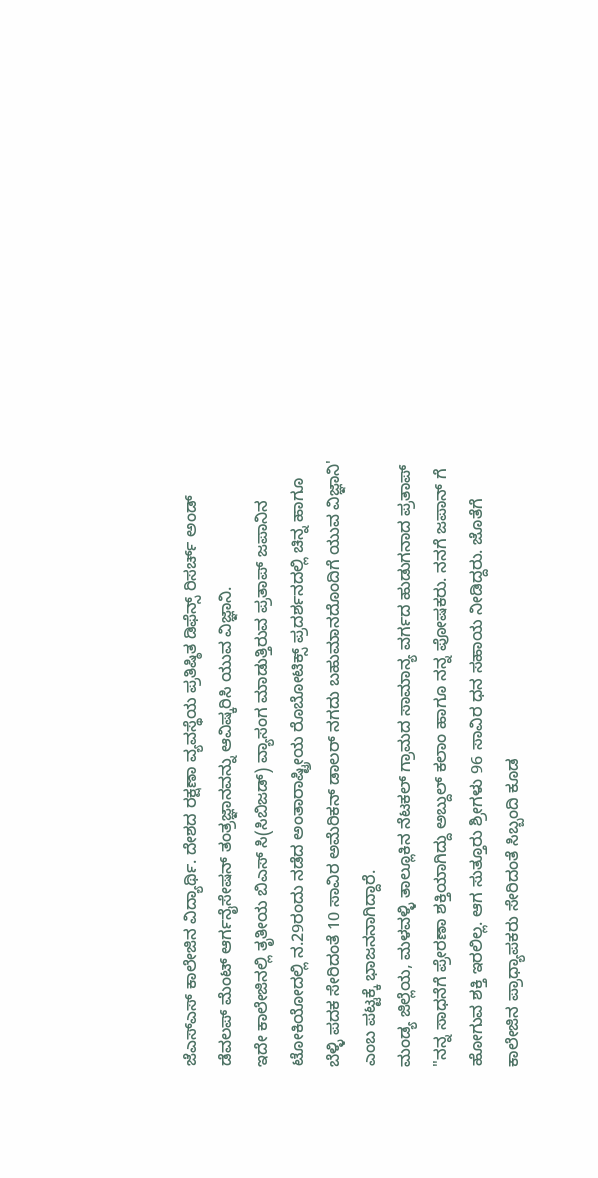ಜೆಎಸ್ಎಸ್ ಕಾಲೇಜಿನ ವಿದ್ಯಾರ್ಥಿ. ದೇಶದ ರಕ್ಷಣಾ ವ್ಯವಸ್ಥೆಯ ಪ್ರತಿಷ್ಠಿತ ಡಿಫೆನ್ಸ್ ರಿಸರ್ಚ್ ಅಂಡ್ ಡೆವಲಪ್ ಮೆಂಟ್ ಆರ್ಗನೈಸೇಷನ್ ತಂತ್ರಜ್ಞಾನವನ್ನು ಆವಿಷ್ಕರಿಸಿ ಯುವ ವಿಜ್ಞಾನಿ.
ಇದೇ ಕಾಲೇಜಿನಲ್ಲಿ ತೃತೀಯ ಬಿಎಸ್ ಸಿ(ಸಿಬಿಜಡ್) ವ್ಯಾಸಂಗ ಮಾಡುತ್ತಿರುವ ಪ್ರತಾಪ್ ಜಪಾನಿನ ಟೋಕಿಯೋದಲ್ಲಿ ನ.29ರಂದು ನಡೆದ ಅಂತಾರಾಷ್ಟ್ರೀಯ ರೊಬೋಟಿಕ್ಸ್ ಪ್ರದರ್ಶನದಲ್ಲಿ ಚಿನ್ನ ಹಾಗೂ ಬೆಳ್ಳಿ ಪದಕ ಸೇರಿದಂತೆ 10 ಸಾವಿರ ಅಮೆರಿಕನ್ ಡಾಲರ್ ನಗದು ಬಹುಮಾನದೊಂದಿಗೆ ಯುವ ವಿಜ್ಞಾನಿ' ಎಂಬ ಪಟ್ಟಕ್ಕೆ ಭಾಜನನಾಗಿದ್ದಾರೆ.
ಮಂಡ್ಯ ಜಿಲ್ಲೆಯ, ಮಳವಳ್ಳಿ ತಾಲ್ಲೂಕಿನ ನೆಟಕಲ್ ಗ್ರಾಮದ ಸಾಮಾನ್ಯ ವರ್ಗದ ಹುಡುಗನಾದ ಪ್ರತಾಪ್ "ನನ್ನ ಸಾಧನೆಗೆ ಪ್ರೇರಣಾ ಶಕ್ತಿಯಾಗಿದ್ದು ಅಬ್ದುಲ್ ಕಲಾಂ ಹಾಗೂ ನನ್ನ ಪೋಷಕರು. ನನಗೆ ಜಪಾನ್ ಗೆ ಹೋಗುವ ಶಕ್ತಿ ಇರಲಿಲ್ಲ. ಆಗ ಸುತ್ತೂರು ಶ್ರೀಗಳು 96 ಸಾವಿರ ಧನ ಸಹಾಯ ನೀಡಿದ್ದರು. ಜೊತೆಗೆ ಕಾಲೇಜಿನ ಪ್ರಾಧ್ಯಾಪಕರು ಸೇರಿದಂತೆ ಸಿಬ್ಬಂದಿ ಕೂಡ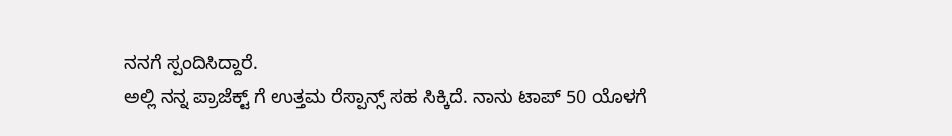ನನಗೆ ಸ್ಪಂದಿಸಿದ್ದಾರೆ.
ಅಲ್ಲಿ ನನ್ನ ಪ್ರಾಜೆಕ್ಟ್ ಗೆ ಉತ್ತಮ ರೆಸ್ಪಾನ್ಸ್ ಸಹ ಸಿಕ್ಕಿದೆ. ನಾನು ಟಾಪ್ 50 ಯೊಳಗೆ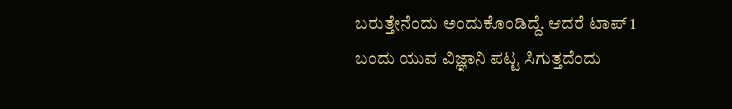ಬರುತ್ತೇನೆಂದು ಅಂದುಕೊಂಡಿದ್ದೆ. ಆದರೆ ಟಾಪ್ 1 ಬಂದು ಯುವ ವಿಜ್ಞಾನಿ ಪಟ್ಟ ಸಿಗುತ್ತದೆಂದು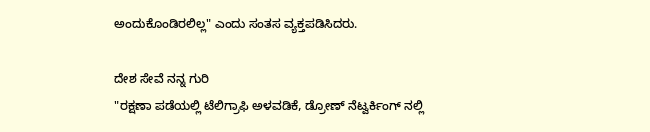ಅಂದುಕೊಂಡಿರಲಿಲ್ಲ" ಎಂದು ಸಂತಸ ವ್ಯಕ್ತಪಡಿಸಿದರು.

ದೇಶ ಸೇವೆ ನನ್ನ ಗುರಿ
"ರಕ್ಷಣಾ ಪಡೆಯಲ್ಲಿ ಟೆಲಿಗ್ರಾಫಿ ಅಳವಡಿಕೆ, ಡ್ರೋಣ್ ನೆಟ್ವರ್ಕಿಂಗ್ ನಲ್ಲಿ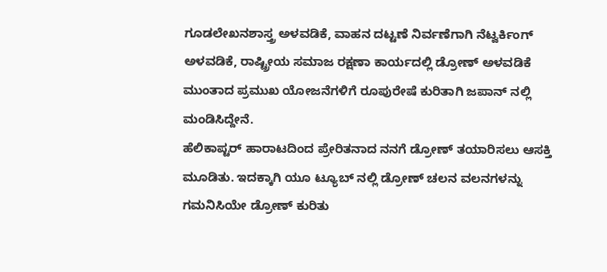ಗೂಡಲೇಖನಶಾಸ್ತ್ರ ಅಳವಡಿಕೆ, ವಾಹನ ದಟ್ಟಣೆ ನಿರ್ವಣೆಗಾಗಿ ನೆಟ್ವರ್ಕಿಂಗ್ ಅಳವಡಿಕೆ, ರಾಷ್ಟ್ರೀಯ ಸಮಾಜ ರಕ್ಷಣಾ ಕಾರ್ಯದಲ್ಲಿ ಡ್ರೋಣ್ ಅಳವಡಿಕೆ ಮುಂತಾದ ಪ್ರಮುಖ ಯೋಜನೆಗಳಿಗೆ ರೂಪುರೇಷೆ ಕುರಿತಾಗಿ ಜಪಾನ್ ನಲ್ಲಿ ಮಂಡಿಸಿದ್ದೇನೆ.
ಹೆಲಿಕಾಪ್ಟರ್ ಹಾರಾಟದಿಂದ ಪ್ರೇರಿತನಾದ ನನಗೆ ಡ್ರೋಣ್ ತಯಾರಿಸಲು ಆಸಕ್ತಿ ಮೂಡಿತು. ಇದಕ್ಕಾಗಿ ಯೂ ಟ್ಯೂಬ್ ನಲ್ಲಿ ಡ್ರೋಣ್ ಚಲನ ವಲನಗಳನ್ನು ಗಮನಿಸಿಯೇ ಡ್ರೋಣ್ ಕುರಿತು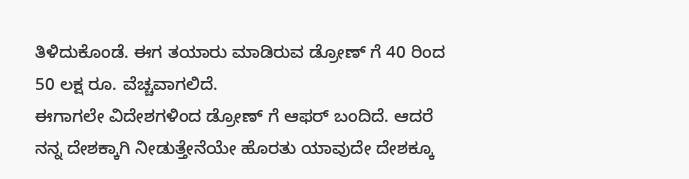ತಿಳಿದುಕೊಂಡೆ. ಈಗ ತಯಾರು ಮಾಡಿರುವ ಡ್ರೋಣ್ ಗೆ 40 ರಿಂದ 50 ಲಕ್ಷ ರೂ. ವೆಚ್ಚವಾಗಲಿದೆ.
ಈಗಾಗಲೇ ವಿದೇಶಗಳಿಂದ ಡ್ರೋಣ್ ಗೆ ಆಫರ್ ಬಂದಿದೆ. ಆದರೆ ನನ್ನ ದೇಶಕ್ಕಾಗಿ ನೀಡುತ್ತೇನೆಯೇ ಹೊರತು ಯಾವುದೇ ದೇಶಕ್ಕೂ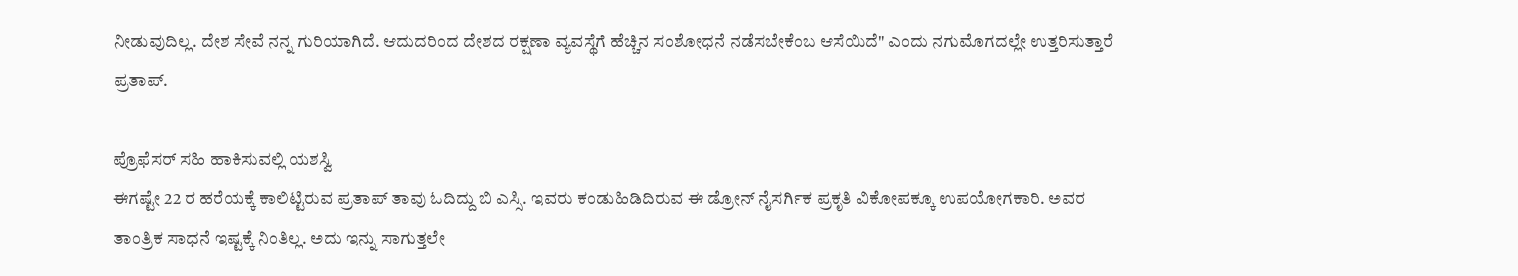ನೀಡುವುದಿಲ್ಲ. ದೇಶ ಸೇವೆ ನನ್ನ ಗುರಿಯಾಗಿದೆ. ಆದುದರಿಂದ ದೇಶದ ರಕ್ಷಣಾ ವ್ಯವಸ್ಥೆಗೆ ಹೆಚ್ಚಿನ ಸಂಶೋಧನೆ ನಡೆಸಬೇಕೆಂಬ ಆಸೆಯಿದೆ" ಎಂದು ನಗುಮೊಗದಲ್ಲೇ ಉತ್ತರಿಸುತ್ತಾರೆ ಪ್ರತಾಪ್.

ಪ್ರೊಫೆಸರ್ ಸಹಿ ಹಾಕಿಸುವಲ್ಲಿ ಯಶಸ್ವಿ
ಈಗಷ್ಟೇ 22 ರ ಹರೆಯಕ್ಕೆ ಕಾಲಿಟ್ಟಿರುವ ಪ್ರತಾಪ್ ತಾವು ಓದಿದ್ದು ಬಿ ಎಸ್ಸಿ. ಇವರು ಕಂಡುಹಿಡಿದಿರುವ ಈ ಡ್ರೋನ್ ನೈಸರ್ಗಿಕ ಪ್ರಕೃತಿ ವಿಕೋಪಕ್ಕೂ ಉಪಯೋಗಕಾರಿ. ಅವರ ತಾಂತ್ರಿಕ ಸಾಧನೆ ಇಷ್ಟಕ್ಕೆ ನಿಂತಿಲ್ಲ. ಅದು ಇನ್ನು ಸಾಗುತ್ತಲೇ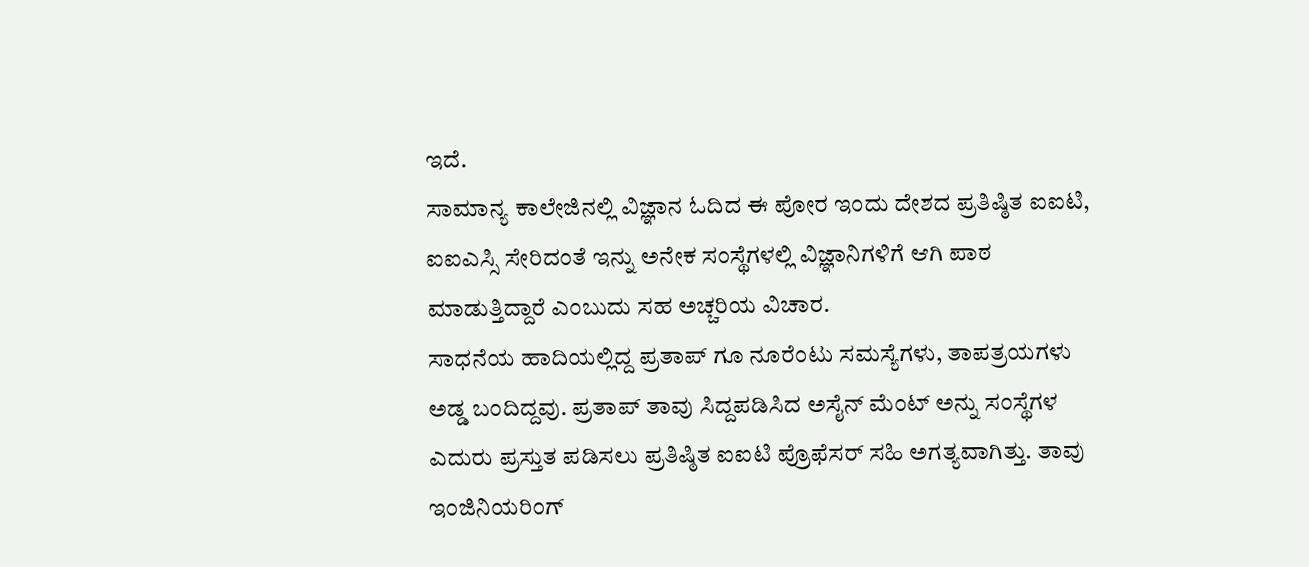ಇದೆ.
ಸಾಮಾನ್ಯ ಕಾಲೇಜಿನಲ್ಲಿ ವಿಜ್ಞಾನ ಓದಿದ ಈ ಪೋರ ಇಂದು ದೇಶದ ಪ್ರತಿಷ್ಠಿತ ಐಐಟಿ, ಐಐಎಸ್ಸಿ ಸೇರಿದಂತೆ ಇನ್ನು ಅನೇಕ ಸಂಸ್ಥೆಗಳಲ್ಲಿ ವಿಜ್ಞಾನಿಗಳಿಗೆ ಆಗಿ ಪಾಠ ಮಾಡುತ್ತಿದ್ದಾರೆ ಎಂಬುದು ಸಹ ಅಚ್ಚರಿಯ ವಿಚಾರ.
ಸಾಧನೆಯ ಹಾದಿಯಲ್ಲಿದ್ದ ಪ್ರತಾಪ್ ಗೂ ನೂರೆಂಟು ಸಮಸ್ಯೆಗಳು, ತಾಪತ್ರಯಗಳು ಅಡ್ಡ ಬಂದಿದ್ದವು. ಪ್ರತಾಪ್ ತಾವು ಸಿದ್ದಪಡಿಸಿದ ಅಸೈನ್ ಮೆಂಟ್ ಅನ್ನು ಸಂಸ್ಥೆಗಳ ಎದುರು ಪ್ರಸ್ತುತ ಪಡಿಸಲು ಪ್ರತಿಷ್ಠಿತ ಐಐಟಿ ಪ್ರೊಫೆಸರ್ ಸಹಿ ಅಗತ್ಯವಾಗಿತ್ತು. ತಾವು ಇಂಜಿನಿಯರಿಂಗ್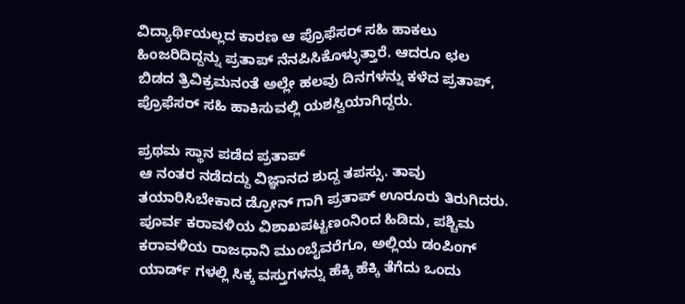ವಿದ್ಯಾರ್ಥಿಯಲ್ಲದ ಕಾರಣ ಆ ಪ್ರೊಫೆಸರ್ ಸಹಿ ಹಾಕಲು ಹಿಂಜರಿದಿದ್ದನ್ನು ಪ್ರತಾಪ್ ನೆನಪಿಸಿಕೊಳ್ಳುತ್ತಾರೆ. ಆದರೂ ಛಲ ಬಿಡದ ತ್ರಿವಿಕ್ರಮನಂತೆ ಅಲ್ಲೇ ಹಲವು ದಿನಗಳನ್ನು ಕಳೆದ ಪ್ರತಾಪ್, ಪ್ರೊಫೆಸರ್ ಸಹಿ ಹಾಕಿಸುವಲ್ಲಿ ಯಶಸ್ವಿಯಾಗಿದ್ದರು.

ಪ್ರಥಮ ಸ್ಥಾನ ಪಡೆದ ಪ್ರತಾಪ್
ಆ ನಂತರ ನಡೆದದ್ದು ವಿಜ್ಞಾನದ ಶುದ್ದ ತಪಸ್ಸು. ತಾವು ತಯಾರಿಸಿಬೇಕಾದ ಡ್ರೋನ್ ಗಾಗಿ ಪ್ರತಾಪ್ ಊರೂರು ತಿರುಗಿದರು. ಪೂರ್ವ ಕರಾವಳಿಯ ವಿಶಾಖಪಟ್ಟಣಂನಿಂದ ಹಿಡಿದು, ಪಶ್ಚಿಮ ಕರಾವಳಿಯ ರಾಜಧಾನಿ ಮುಂಬೈವರೆಗೂ, ಅಲ್ಲಿಯ ಡಂಪಿಂಗ್ ಯಾರ್ಡ್ ಗಳಲ್ಲಿ ಸಿಕ್ಕ ವಸ್ತುಗಳನ್ನು ಹೆಕ್ಕಿ ಹೆಕ್ಕಿ ತೆಗೆದು ಒಂದು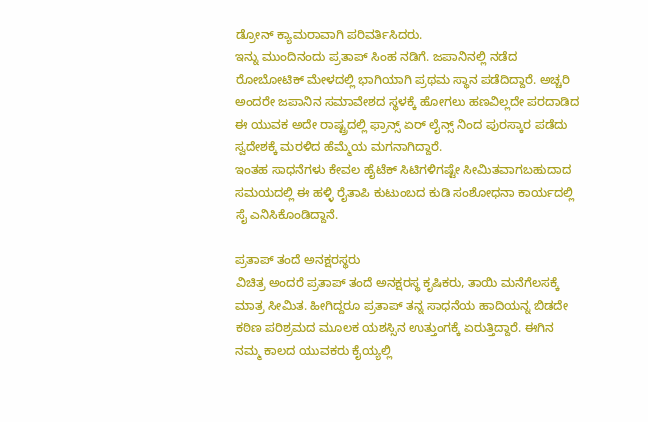ಡ್ರೋನ್ ಕ್ಯಾಮರಾವಾಗಿ ಪರಿವರ್ತಿಸಿದರು.
ಇನ್ನು ಮುಂದಿನಂದು ಪ್ರತಾಪ್ ಸಿಂಹ ನಡಿಗೆ. ಜಪಾನಿನಲ್ಲಿ ನಡೆದ ರೋಬೋಟಿಕ್ ಮೇಳದಲ್ಲಿ ಭಾಗಿಯಾಗಿ ಪ್ರಥಮ ಸ್ಥಾನ ಪಡೆದಿದ್ದಾರೆ. ಅಚ್ಚರಿ ಅಂದರೇ ಜಪಾನಿನ ಸಮಾವೇಶದ ಸ್ಥಳಕ್ಕೆ ಹೋಗಲು ಹಣವಿಲ್ಲದೇ ಪರದಾಡಿದ ಈ ಯುವಕ ಅದೇ ರಾಷ್ಟ್ರದಲ್ಲಿ ಫ್ರಾನ್ಸ್ ಏರ್ ಲೈನ್ಸ್ ನಿಂದ ಪುರಸ್ಕಾರ ಪಡೆದು ಸ್ವದೇಶಕ್ಕೆ ಮರಳಿದ ಹೆಮ್ಮೆಯ ಮಗನಾಗಿದ್ದಾರೆ.
ಇಂತಹ ಸಾಧನೆಗಳು ಕೇವಲ ಹೈಟೆಕ್ ಸಿಟಿಗಳಿಗಷ್ಟೇ ಸೀಮಿತವಾಗಬಹುದಾದ ಸಮಯದಲ್ಲಿ ಈ ಹಳ್ಳಿ ರೈತಾಪಿ ಕುಟುಂಬದ ಕುಡಿ ಸಂಶೋಧನಾ ಕಾರ್ಯದಲ್ಲಿ ಸೈ ಎನಿಸಿಕೊಂಡಿದ್ದಾನೆ.

ಪ್ರತಾಪ್ ತಂದೆ ಅನಕ್ಷರಸ್ಥರು
ವಿಚಿತ್ರ ಅಂದರೆ ಪ್ರತಾಪ್ ತಂದೆ ಅನಕ್ಷರಸ್ಥ ಕೃಷಿಕರು, ತಾಯಿ ಮನೆಗೆಲಸಕ್ಕೆ ಮಾತ್ರ ಸೀಮಿತ. ಹೀಗಿದ್ದರೂ ಪ್ರತಾಪ್ ತನ್ನ ಸಾಧನೆಯ ಹಾದಿಯನ್ನ ಬಿಡದೇ ಕಠಿಣ ಪರಿಶ್ರಮದ ಮೂಲಕ ಯಶಸ್ಸಿನ ಉತ್ತುಂಗಕ್ಕೆ ಏರುತ್ತಿದ್ದಾರೆ. ಈಗಿನ ನಮ್ಮ ಕಾಲದ ಯುವಕರು ಕೈಯ್ಯಲ್ಲಿ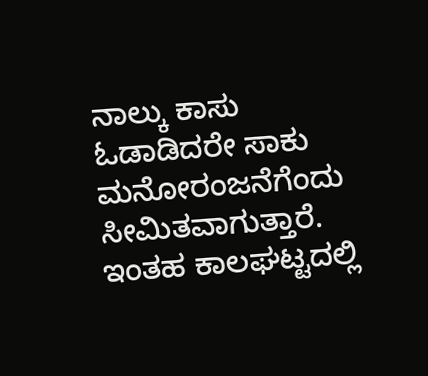ನಾಲ್ಕು ಕಾಸು ಓಡಾಡಿದರೇ ಸಾಕು ಮನೋರಂಜನೆಗೆಂದು ಸೀಮಿತವಾಗುತ್ತಾರೆ. ಇಂತಹ ಕಾಲಘಟ್ಟದಲ್ಲಿ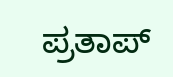ಪ್ರತಾಪ್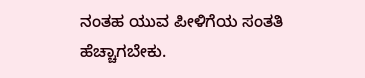ನಂತಹ ಯುವ ಪೀಳಿಗೆಯ ಸಂತತಿ ಹೆಚ್ಚಾಗಬೇಕು.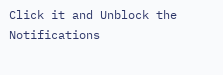Click it and Unblock the Notifications